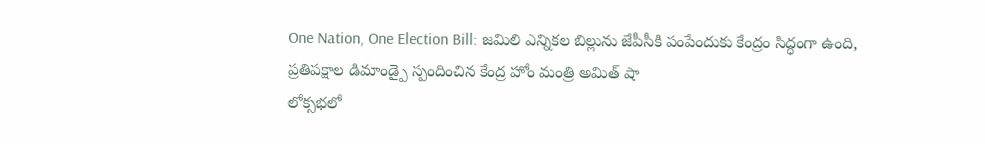One Nation, One Election Bill: జమిలి ఎన్నికల బిల్లును జేపీసీకి పంపేందుకు కేంద్రం సిద్ధంగా ఉంది, ప్రతిపక్షాల డిమాండ్పై స్పందించిన కేంద్ర హోం మంత్రి అమిత్ షా
లోక్సభలో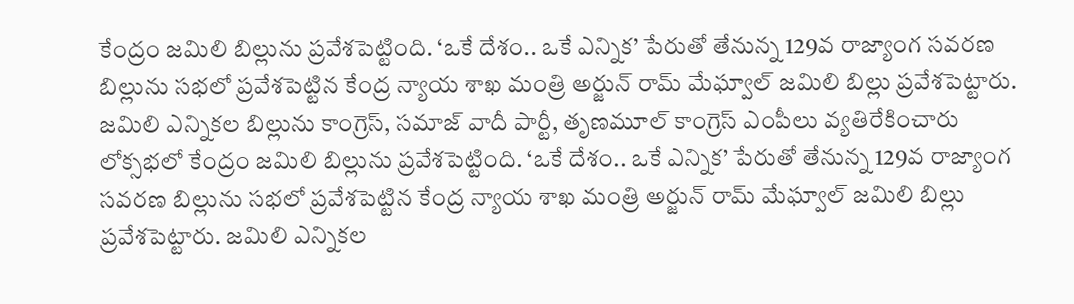కేంద్రం జమిలి బిల్లును ప్రవేశపెట్టింది. ‘ఒకే దేశం.. ఒకే ఎన్నిక’ పేరుతో తేనున్న 129వ రాజ్యాంగ సవరణ బిల్లును సభలో ప్రవేశపెట్టిన కేంద్ర న్యాయ శాఖ మంత్రి అర్జున్ రామ్ మేఘ్వాల్ జమిలి బిల్లు ప్రవేశపెట్టారు. జమిలి ఎన్నికల బిల్లును కాంగ్రెస్, సమాజ్ వాదీ పార్టీ, తృణమూల్ కాంగ్రెస్ ఎంపీలు వ్యతిరేకించారు
లోక్సభలో కేంద్రం జమిలి బిల్లును ప్రవేశపెట్టింది. ‘ఒకే దేశం.. ఒకే ఎన్నిక’ పేరుతో తేనున్న 129వ రాజ్యాంగ సవరణ బిల్లును సభలో ప్రవేశపెట్టిన కేంద్ర న్యాయ శాఖ మంత్రి అర్జున్ రామ్ మేఘ్వాల్ జమిలి బిల్లు ప్రవేశపెట్టారు. జమిలి ఎన్నికల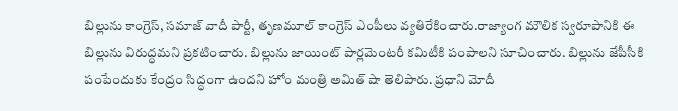బిల్లును కాంగ్రెస్, సమాజ్ వాదీ పార్టీ, తృణమూల్ కాంగ్రెస్ ఎంపీలు వ్యతిరేకించారు.రాజ్యాంగ మౌలిక స్వరూపానికి ఈ బిల్లును విరుద్ధమని ప్రకటించారు. బిల్లును జాయింట్ పార్లమెంటరీ కమిటీకి పంపాలని సూచించారు. బిల్లును జేపీసీకి పంపేందుకు కేంద్రం సిద్ధంగా ఉందని హోం మంత్రి అమిత్ షా తెలిపారు. ప్రధాని మోదీ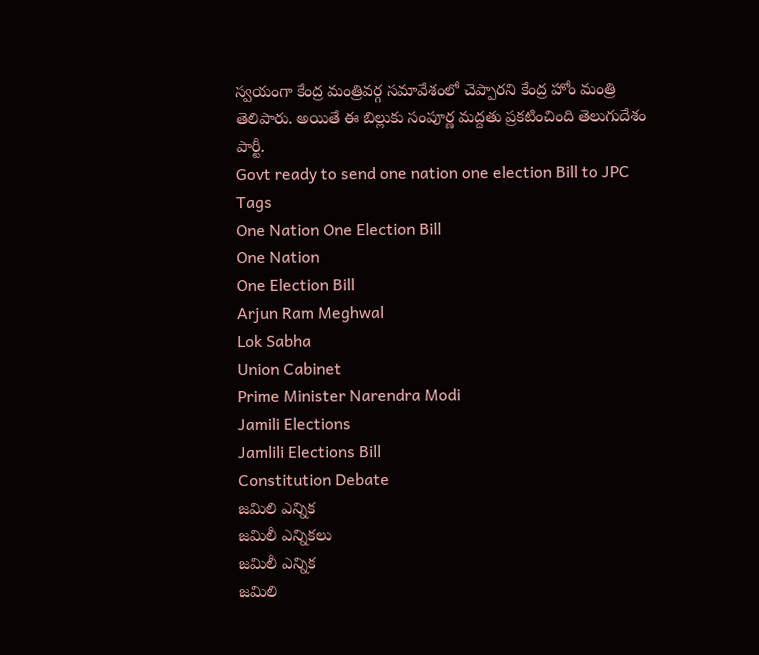స్వయంగా కేంద్ర మంత్రివర్గ సమావేశంలో చెప్పారని కేంద్ర హోం మంత్రి తెలిపారు. అయితే ఈ బిల్లుకు సంపూర్ణ మద్దతు ప్రకటించింది తెలుగుదేశం పార్టీ.
Govt ready to send one nation one election Bill to JPC
Tags
One Nation One Election Bill
One Nation
One Election Bill
Arjun Ram Meghwal
Lok Sabha
Union Cabinet
Prime Minister Narendra Modi
Jamili Elections
Jamlili Elections Bill
Constitution Debate
జమిలి ఎన్నిక
జమిలీ ఎన్నికలు
జమిలీ ఎన్నిక
జమిలి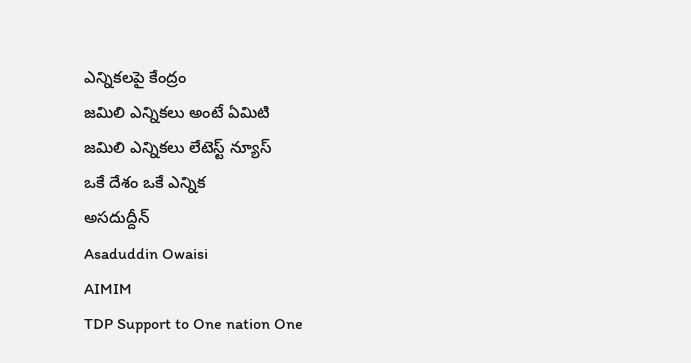ఎన్నికలపై కేంద్రం
జమిలి ఎన్నికలు అంటే ఏమిటి
జమిలి ఎన్నికలు లేటెస్ట్ న్యూస్
ఒకే దేశం ఒకే ఎన్నిక
అసదుద్దీన్
Asaduddin Owaisi
AIMIM
TDP Support to One nation One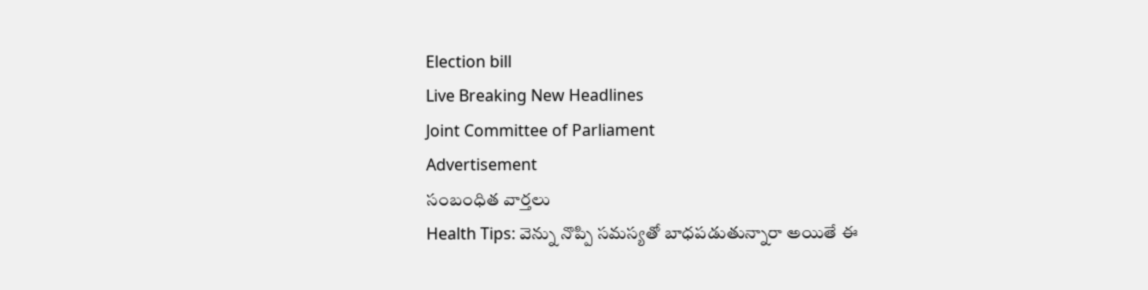Election bill
Live Breaking New Headlines
Joint Committee of Parliament
Advertisement
సంబంధిత వార్తలు
Health Tips: వెన్ను నొప్పి సమస్యతో బాధపడుతున్నారా అయితే ఈ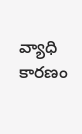వ్యాధి కారణం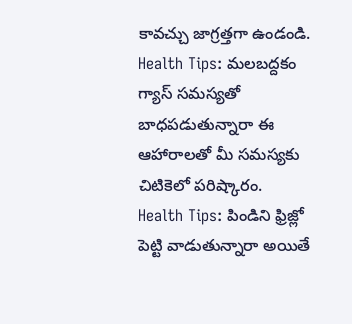కావచ్చు జాగ్రత్తగా ఉండండి.
Health Tips: మలబద్దకం గ్యాస్ సమస్యతో బాధపడుతున్నారా ఈ ఆహారాలతో మీ సమస్యకు చిటికెలో పరిష్కారం.
Health Tips: పిండిని ఫ్రిజ్లో పెట్టి వాడుతున్నారా అయితే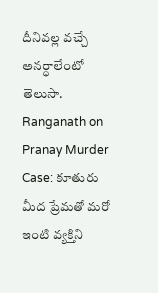దీనివల్ల వచ్చే అనర్ధాలేంటో తెలుసా.
Ranganath on Pranay Murder Case: కూతురు మీద ప్రేమతో మరో ఇంటి వ్యక్తిని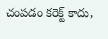చంపడం కరెక్ట్ కాదు,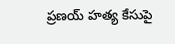ప్రణయ్ హత్య కేసుపై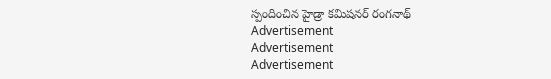స్పందించిన హైడ్రా కమిషనర్ రంగనాథ్
Advertisement
Advertisement
Advertisement